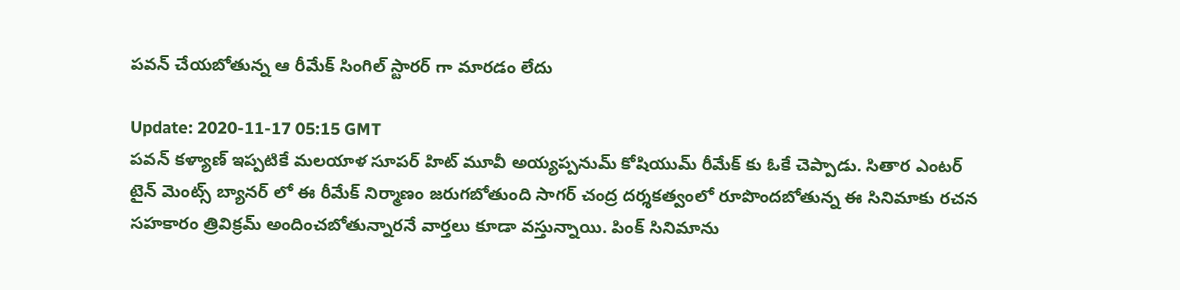పవన్‌ చేయబోతున్న ఆ రీమేక్‌ సింగిల్‌ స్టారర్‌ గా మారడం లేదు

Update: 2020-11-17 05:15 GMT
పవన్‌ కళ్యాణ్‌ ఇప్పటికే మలయాళ సూపర్‌ హిట్‌ మూవీ అయ్యప్పనుమ్‌ కోషియుమ్‌ రీమేక్‌ కు ఓకే చెప్పాడు. సితార ఎంటర్‌ టైన్‌ మెంట్స్‌ బ్యానర్‌ లో ఈ రీమేక్‌ నిర్మాణం జరుగబోతుంది సాగర్‌ చంద్ర దర్శకత్వంలో రూపొందబోతున్న ఈ సినిమాకు రచన సహకారం త్రివిక్రమ్‌ అందించబోతున్నారనే వార్తలు కూడా వస్తున్నాయి. పింక్‌ సినిమాను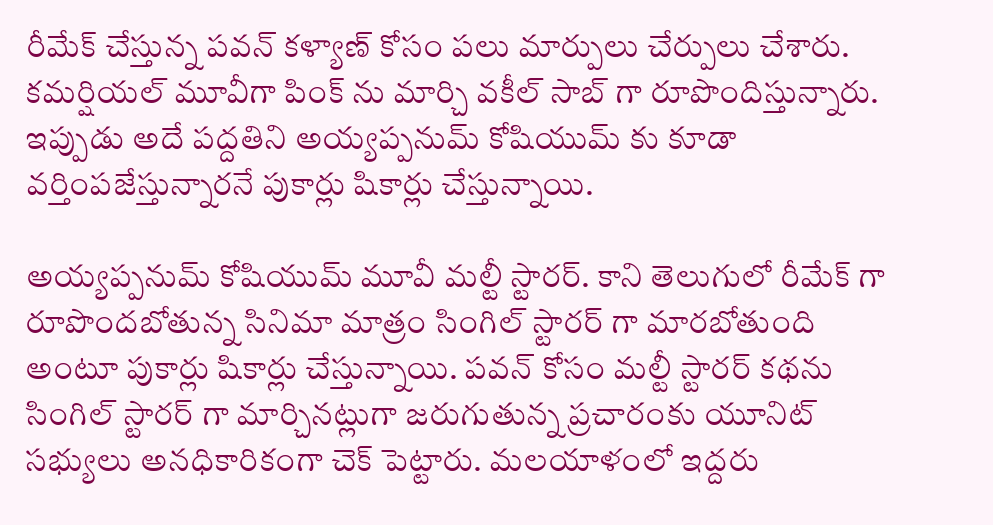రీమేక్‌ చేస్తున్న పవన్‌ కళ్యాణ్‌ కోసం పలు మార్పులు చేర్పులు చేశారు. కమర్షియల్‌ మూవీగా పింక్‌ ను మార్చి వకీల్‌ సాబ్‌ గా రూపొందిస్తున్నారు. ఇప్పుడు అదే పద్దతిని అయ్యప్పనుమ్‌ కోషియుమ్‌ కు కూడా వర్తింపజేస్తున్నారనే పుకార్లు షికార్లు చేస్తున్నాయి.

అయ్యప్పనుమ్‌ కోషియుమ్‌ మూవీ మల్టీ స్టారర్‌. కాని తెలుగులో రీమేక్‌ గా రూపొందబోతున్న సినిమా మాత్రం సింగిల్‌ స్టారర్‌ గా మారబోతుంది అంటూ పుకార్లు షికార్లు చేస్తున్నాయి. పవన్‌ కోసం మల్టీ స్టారర్‌ కథను సింగిల్‌ స్టారర్‌ గా మార్చినట్లుగా జరుగుతున్న ప్రచారంకు యూనిట్‌ సభ్యులు అనధికారికంగా చెక్‌ పెట్టారు. మలయాళంలో ఇద్దరు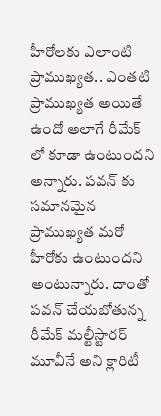హీరోలకు ఎలాంటి ప్రాముఖ్యత.. ఎంతటి ప్రాముఖ్యత అయితే ఉందో అలాగే రీమేక్‌ లో కూడా ఉంటుందని అన్నారు. పవన్‌ కు సమానమైన ప్రాముఖ్యత మరో హీరోకు ఉంటుందని అంటున్నారు. దాంతో పవన్‌ చేయబోతున్న రీమేక్‌ మల్టీస్టారర్‌ మూవీనే అని క్లారిటీ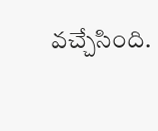వచ్చేసింది.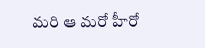మరి ఆ మరో హీరో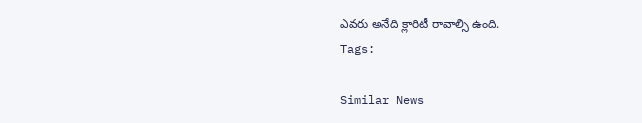ఎవరు అనేది క్లారిటీ రావాల్సి ఉంది.
Tags:

Similar News